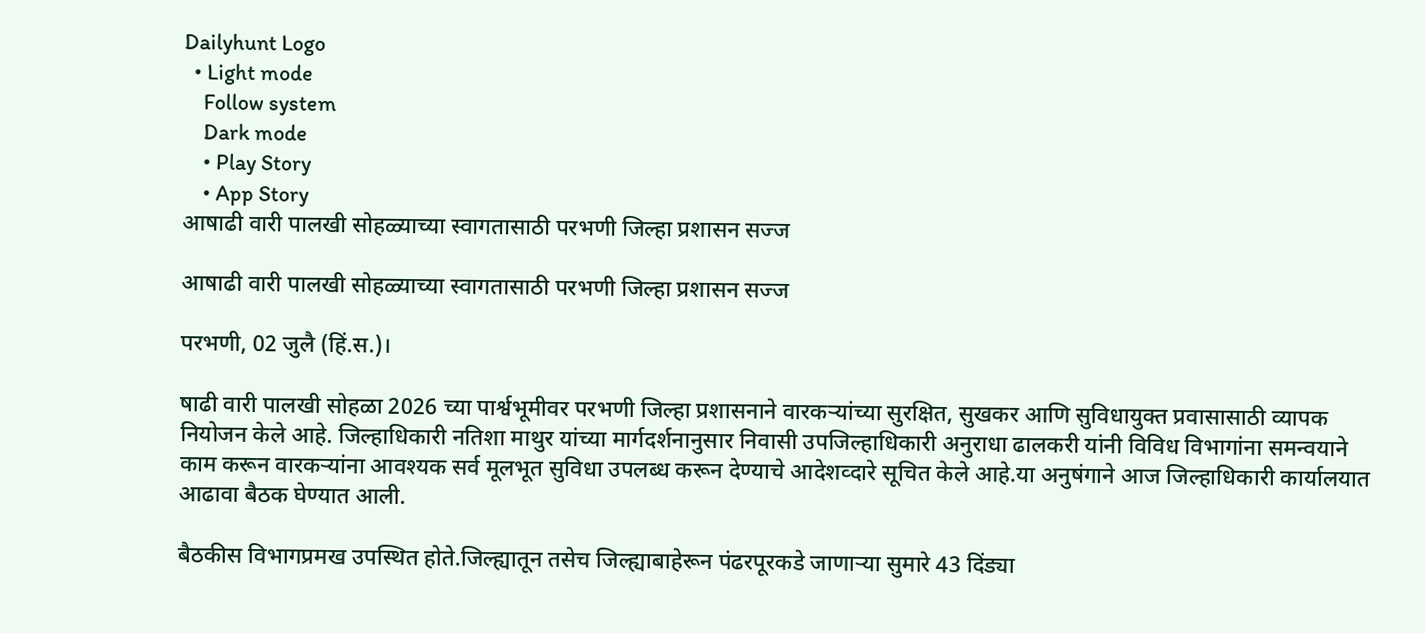Dailyhunt Logo
  • Light mode
    Follow system
    Dark mode
    • Play Story
    • App Story
आषाढी वारी पालखी सोहळ्याच्या स्वागतासाठी परभणी जिल्हा प्रशासन सज्ज

आषाढी वारी पालखी सोहळ्याच्या स्वागतासाठी परभणी जिल्हा प्रशासन सज्ज

परभणी, 02 जुलै (हिं.स.)।

षाढी वारी पालखी सोहळा 2026 च्या पार्श्वभूमीवर परभणी जिल्हा प्रशासनाने वारकऱ्यांच्या सुरक्षित, सुखकर आणि सुविधायुक्त प्रवासासाठी व्यापक नियोजन केले आहे. जिल्हाधिकारी नतिशा माथुर यांच्या मार्गदर्शनानुसार निवासी उपजिल्हाधिकारी अनुराधा ढालकरी यांनी विविध विभागांना समन्वयाने काम करून वारकऱ्यांना आवश्यक सर्व मूलभूत सुविधा उपलब्ध करून देण्याचे आदेशव्दारे सूचित केले आहे.या अनुषंगाने आज जिल्हाधिकारी कार्यालयात आढावा बैठक घेण्यात आली.

बैठकीस विभागप्रमख उपस्थित होते.जिल्ह्यातून तसेच जिल्ह्याबाहेरून पंढरपूरकडे जाणाऱ्या सुमारे 43 दिंड्या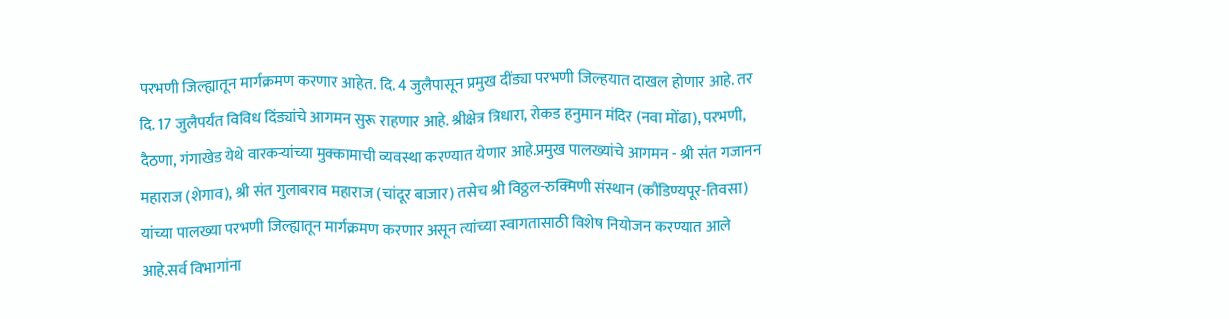परभणी जिल्ह्यातून मार्गक्रमण करणार आहेत. दि. 4 जुलैपासून प्रमुख दींड्या परभणी जिल्हयात दाखल होणार आहे. तर दि. 17 जुलैपर्यंत विविध दिंड्यांचे आगमन सुरू राहणार आहे. श्रीक्षेत्र त्रिधारा, रोकड हनुमान मंदिर (नवा मोंढा), परभणी, दैठणा, गंगाखेड येथे वारकऱ्यांच्या मुक्कामाची व्यवस्था करण्यात येणार आहे.प्रमुख पालख्यांचे आगमन - श्री संत गजानन महाराज (शेगाव), श्री संत गुलाबराव महाराज (चांदूर बाजार) तसेच श्री विठ्ठल-रुक्मिणी संस्थान (कौंडिण्यपूर-तिवसा) यांच्या पालख्या परभणी जिल्ह्यातून मार्गक्रमण करणार असून त्यांच्या स्वागतासाठी विशेष नियोजन करण्यात आले आहे.सर्व विभागांना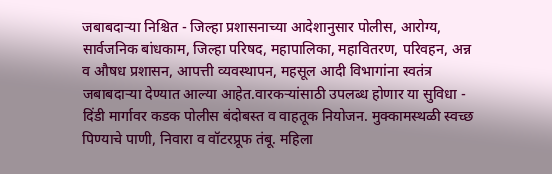जबाबदाऱ्या निश्चित - जिल्हा प्रशासनाच्या आदेशानुसार पोलीस, आरोग्य, सार्वजनिक बांधकाम, जिल्हा परिषद, महापालिका, महावितरण, परिवहन, अन्न व औषध प्रशासन, आपत्ती व्यवस्थापन, महसूल आदी विभागांना स्वतंत्र जबाबदाऱ्या देण्यात आल्या आहेत.वारकऱ्यांसाठी उपलब्ध होणार या सुविधा - दिंडी मार्गावर कडक पोलीस बंदोबस्त व वाहतूक नियोजन. मुक्कामस्थळी स्वच्छ पिण्याचे पाणी, निवारा व वॉटरप्रूफ तंबू. महिला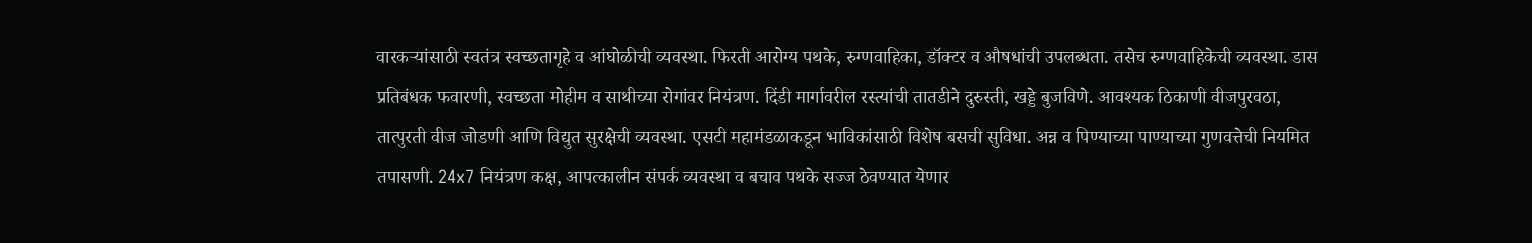वारकऱ्यांसाठी स्वतंत्र स्वच्छतागृहे व आंघोळीची व्यवस्था. फिरती आरोग्य पथके, रुग्णवाहिका, डॉक्टर व औषधांची उपलब्धता. तसेच रुग्णवाहिकेची व्यवस्था. डास प्रतिबंधक फवारणी, स्वच्छता मोहीम व साथीच्या रोगांवर नियंत्रण. दिंडी मार्गावरील रस्त्यांची तातडीने दुरुस्ती, खड्डे बुजविणे. आवश्यक ठिकाणी वीजपुरवठा, तात्पुरती वीज जोडणी आणि विद्युत सुरक्षेची व्यवस्था. एसटी महामंडळाकडून भाविकांसाठी विशेष बसची सुविधा. अन्न व पिण्याच्या पाण्याच्या गुणवत्तेची नियमित तपासणी. 24x7 नियंत्रण कक्ष, आपत्कालीन संपर्क व्यवस्था व बचाव पथके सज्ज ठेवण्यात येणार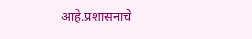आहे.प्रशासनाचे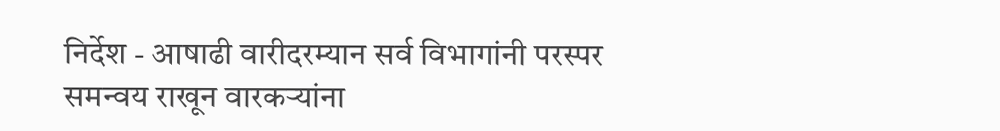निर्देश - आषाढी वारीदरम्यान सर्व विभागांनी परस्पर समन्वय राखून वारकऱ्यांना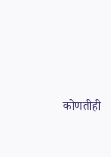कोणतीही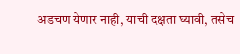अडचण येणार नाही, याची दक्षता घ्यावी, तसेच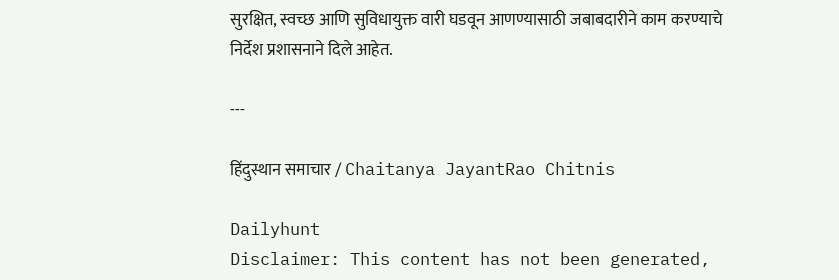सुरक्षित, स्वच्छ आणि सुविधायुक्त वारी घडवून आणण्यासाठी जबाबदारीने काम करण्याचे निर्देश प्रशासनाने दिले आहेत.

---

हिंदुस्थान समाचार / Chaitanya JayantRao Chitnis

Dailyhunt
Disclaimer: This content has not been generated,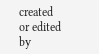created or edited by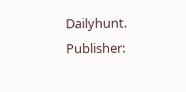Dailyhunt. Publisher: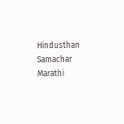Hindusthan Samachar Marathi